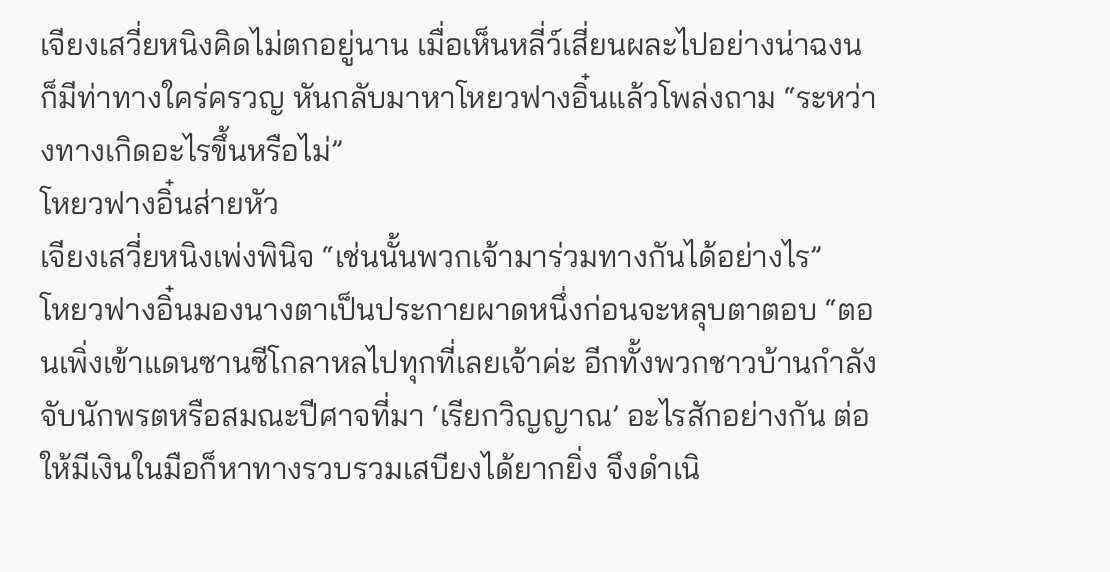เจียงเสวี่ยหนิงคิดไม่ตกอยู่นาน เมื่อเห็นหลี่ว์เสี่ยนผละไปอย่างน่าฉงนก็มีท่าทางใคร่ครวญ หันกลับมาหาโหยวฟางอิ๋นแล้วโพล่งถาม “ระหว่างทางเกิดอะไรขึ้นหรือไม่”
โหยวฟางอิ๋นส่ายหัว
เจียงเสวี่ยหนิงเพ่งพินิจ “เช่นนั้นพวกเจ้ามาร่วมทางกันได้อย่างไร”
โหยวฟางอิ๋นมองนางตาเป็นประกายผาดหนึ่งก่อนจะหลุบตาตอบ “ตอนเพิ่งเข้าแดนซานซีโกลาหลไปทุกที่เลยเจ้าค่ะ อีกทั้งพวกชาวบ้านกำลังจับนักพรตหรือสมณะปีศาจที่มา ‘เรียกวิญญาณ’ อะไรสักอย่างกัน ต่อให้มีเงินในมือก็หาทางรวบรวมเสบียงได้ยากยิ่ง จึงดำเนิ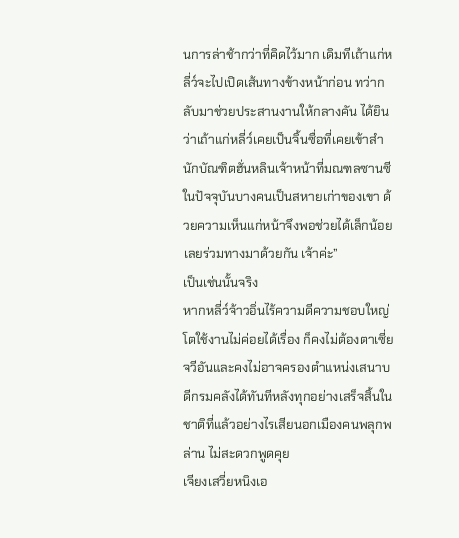นการล่าช้ากว่าที่คิดไว้มาก เดิมทีเถ้าแก่หลี่ว์จะไปเปิดเส้นทางข้างหน้าก่อน ทว่ากลับมาช่วยประสานงานให้กลางคัน ได้ยินว่าเถ้าแก่หลี่ว์เคยเป็นจิ้นซื่อที่เคยเข้าสำนักบัณฑิตฮั่นหลินเจ้าหน้าที่มณฑลซานซีในปัจจุบันบางคนเป็นสหายเก่าของเขา ด้วยความเห็นแก่หน้าจึงพอช่วยได้เล็กน้อย เลยร่วมทางมาด้วยกัน เจ้าค่ะ”
เป็นเช่นนั้นจริง
หากหลี่ว์จ้าวอิ่นไร้ความดีความชอบใหญ่โตใช้งานไม่ค่อยได้เรื่อง ก็คงไม่ต้องตาเซี่ยจวีอันและคงไม่อาจครองตำแหน่งเสนาบดีกรมคลังได้ทันทีหลังทุกอย่างเสร็จสิ้นในชาติที่แล้วอย่างไรเสียนอกเมืองคนพลุกพล่าน ไม่สะดวกพูดคุย
เจียงเสวี่ยหนิงเอ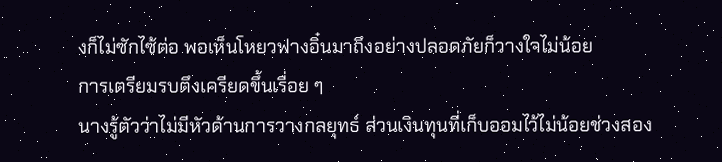งก็ไม่ซักไซ้ต่อ พอเห็นโหยวฟางอิ๋นมาถึงอย่างปลอดภัยก็วางใจไม่น้อย
การเตรียมรบตึงเครียดขึ้นเรื่อย ๆ
นางรู้ตัวว่าไม่มีหัวด้านการวางกลยุทธ์ ส่วนเงินทุนที่เก็บออมไว้ไม่น้อยช่วงสอง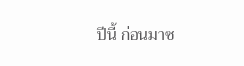ปีนี้ ก่อนมาซ